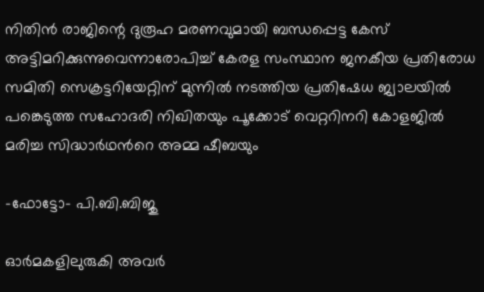നിതിൻ രാജിന്റെ ദുരൂഹ മരണവുമായി ബന്ധപ്പെട്ട കേസ് അട്ടിമറിക്കുന്നുവെന്നാരോപിച്ച് കേരള സംസ്ഥാന ജനകീയ പ്രതിരോധ സമിതി സെക്രട്ടറിയേറ്റിന് മുന്നിൽ നടത്തിയ പ്രതിഷേധ ജ്വാലയിൽ പങ്കെടുത്ത സഹോദരി നിഖിതയും പൂക്കോട് വെറ്ററിനറി കോളജിൽ മരിച്ച സിദ്ധാർഥന്‍റെ അമ്മ ഷീബയും

-ഫോട്ടോ- പി.ബി.ബിജു

ഓർമകളിലുരുകി അവർ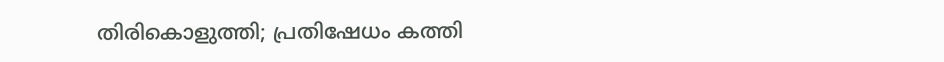തിരികൊളുത്തി; പ്രതിഷേധം കത്തി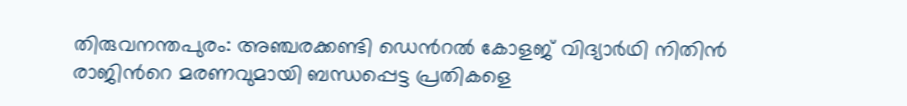തിരുവനന്തപുരം: അഞ്ചരക്കണ്ടി ഡെന്‍റൽ കോളജ് വിദ്യാർഥി നിതിൻ രാജിന്‍റെ മരണവുമായി ബന്ധപ്പെട്ട പ്രതികളെ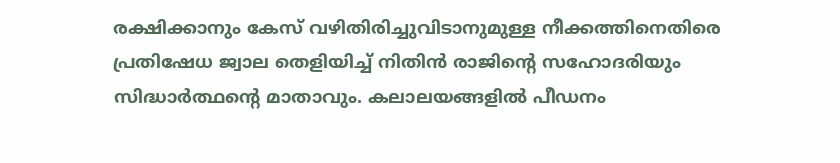രക്ഷിക്കാനും കേസ് വഴിതിരിച്ചുവിടാനുമുള്ള നീക്കത്തിനെതിരെ പ്രതിഷേധ ജ്വാല തെളിയിച്ച് നിതിൻ രാജിന്‍റെ സഹോദരിയും സിദ്ധാർത്ഥന്‍റെ മാതാവും. കലാലയങ്ങളിൽ പീഡനം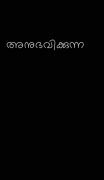അനുഭവിക്കുന്ന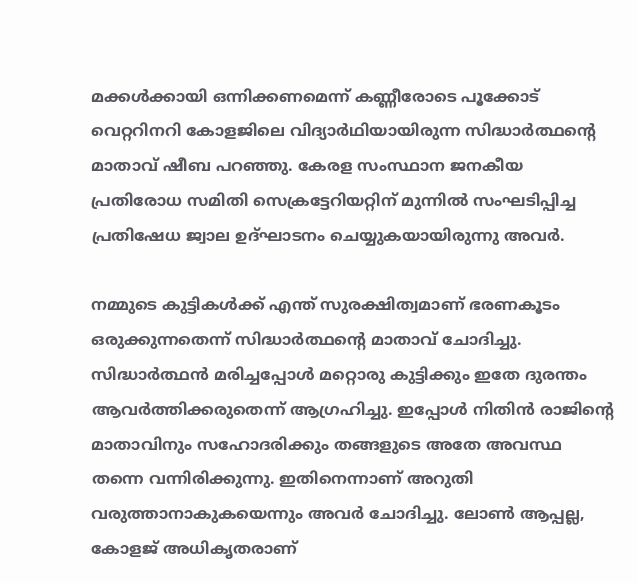മക്കൾക്കായി ഒന്നിക്കണമെന്ന് കണ്ണീരോടെ പൂക്കോട് വെറ്ററിനറി കോളജിലെ വിദ്യാർഥിയായിരുന്ന സിദ്ധാർത്ഥന്‍റെ മാതാവ് ഷീബ പറഞ്ഞു. കേരള സംസ്ഥാന ജനകീയ പ്രതിരോധ സമിതി സെക്രട്ടേറിയറ്റിന് മുന്നിൽ സംഘടിപ്പിച്ച പ്രതിഷേധ ജ്വാല ഉദ്ഘാടനം ചെയ്യുകയായിരുന്നു അവർ.

നമ്മുടെ കുട്ടികൾക്ക് എന്ത് സുരക്ഷിത്വമാണ് ഭരണകൂടം ഒരുക്കുന്നതെന്ന് സിദ്ധാർത്ഥന്‍റെ മാതാവ് ചോദിച്ചു. സിദ്ധാർത്ഥൻ മരിച്ചപ്പോൾ മറ്റൊരു കുട്ടിക്കും ഇതേ ദുരന്തം ആവർത്തിക്കരുതെന്ന് ആഗ്രഹിച്ചു. ഇപ്പോൾ നിതിൻ രാജിന്‍റെ മാതാവിനും സഹോദരിക്കും തങ്ങളുടെ അതേ അവസ്ഥ തന്നെ വന്നിരിക്കുന്നു. ഇതിനെന്നാണ് അറുതി വരുത്താനാകുകയെന്നും അവർ ചോദിച്ചു. ലോൺ ആപ്പല്ല, കോളജ് അധികൃതരാണ്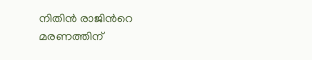നിതിൻ രാജിന്‍റെ മരണത്തിന്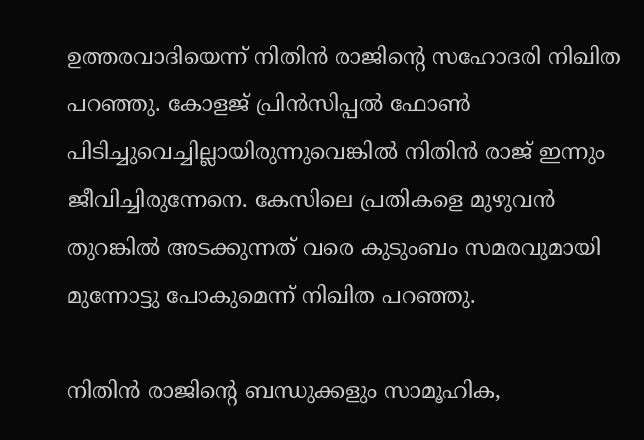ഉത്തരവാദിയെന്ന് നിതിൻ രാജിന്‍റെ സഹോദരി നിഖിത പറഞ്ഞു. കോളജ് പ്രിൻസിപ്പൽ ഫോൺ പിടിച്ചുവെച്ചില്ലായിരുന്നുവെങ്കിൽ നിതിൻ രാജ് ഇന്നും ജീവിച്ചിരുന്നേനെ. കേസിലെ പ്രതികളെ മുഴുവൻ തുറങ്കിൽ അടക്കുന്നത് വരെ കുടുംബം സമരവുമായി മുന്നോട്ടു പോകുമെന്ന് നിഖിത പറഞ്ഞു.

നിതിൻ രാജിന്‍റെ ബന്ധുക്കളും സാമൂഹിക,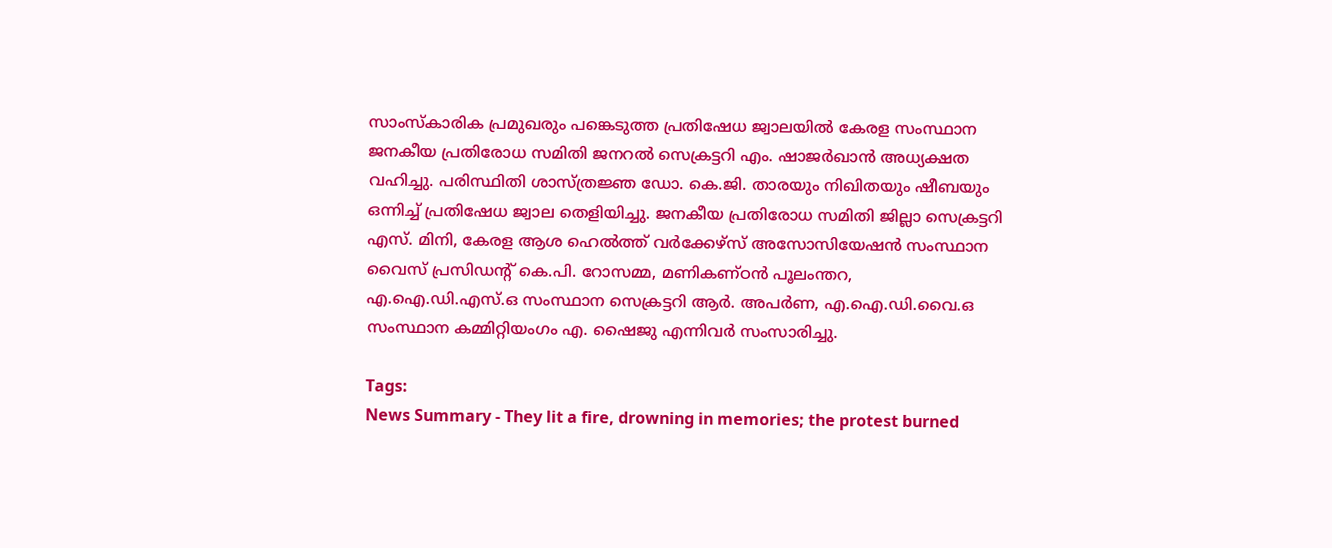സാംസ്‌കാരിക പ്രമുഖരും പങ്കെടുത്ത പ്രതിഷേധ ജ്വാലയിൽ കേരള സംസ്ഥാന ജനകീയ പ്രതിരോധ സമിതി ജനറൽ സെക്രട്ടറി എം. ഷാജർഖാൻ അധ്യക്ഷത വഹിച്ചു. പരിസ്ഥിതി ശാസ്ത്രജ്ഞ ഡോ. കെ.ജി. താരയും നിഖിതയും ഷീബയും ഒന്നിച്ച് പ്രതിഷേധ ജ്വാല തെളിയിച്ചു. ജനകീയ പ്രതിരോധ സമിതി ജില്ലാ സെക്രട്ടറി എസ്. മിനി, കേരള ആശ ഹെൽത്ത് വർക്കേഴ്സ് അസോസിയേഷൻ സംസ്ഥാന വൈസ് പ്രസിഡന്‍റ് കെ.പി. റോസമ്മ, മണികണ്ഠൻ പൂലംന്തറ, എ.ഐ.ഡി.എസ്.ഒ സംസ്ഥാന സെക്രട്ടറി ആർ. അപർണ, എ.ഐ.ഡി.വൈ.ഒ സംസ്ഥാന കമ്മിറ്റിയംഗം എ. ഷൈജു എന്നിവർ സംസാരിച്ചു.

Tags:
News Summary - They lit a fire, drowning in memories; the protest burned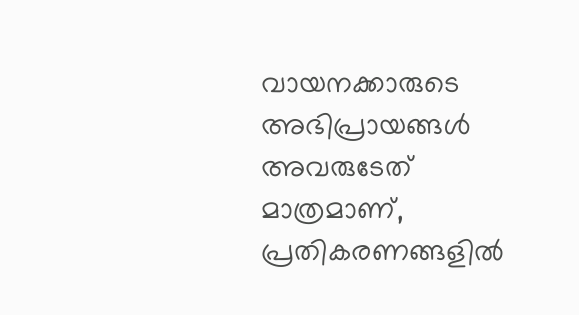വായനക്കാരുടെ അഭിപ്രായങ്ങള്‍ അവരുടേത് മാത്രമാണ്, പ്രതികരണങ്ങളിൽ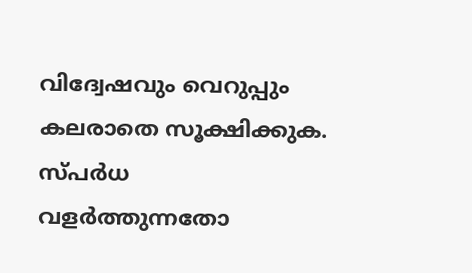വിദ്വേഷവും വെറുപ്പും കലരാതെ സൂക്ഷിക്കുക. സ്പർധ വളർത്തുന്നതോ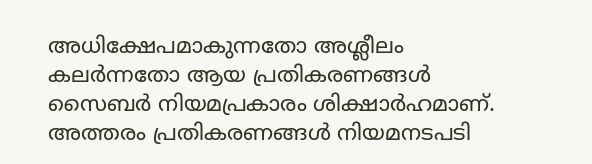അധിക്ഷേപമാകുന്നതോ അശ്ലീലം കലർന്നതോ ആയ പ്രതികരണങ്ങൾ സൈബർ നിയമപ്രകാരം ശിക്ഷാർഹമാണ്. അത്തരം പ്രതികരണങ്ങൾ നിയമനടപടി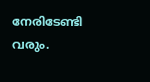നേരിടേണ്ടി വരും.